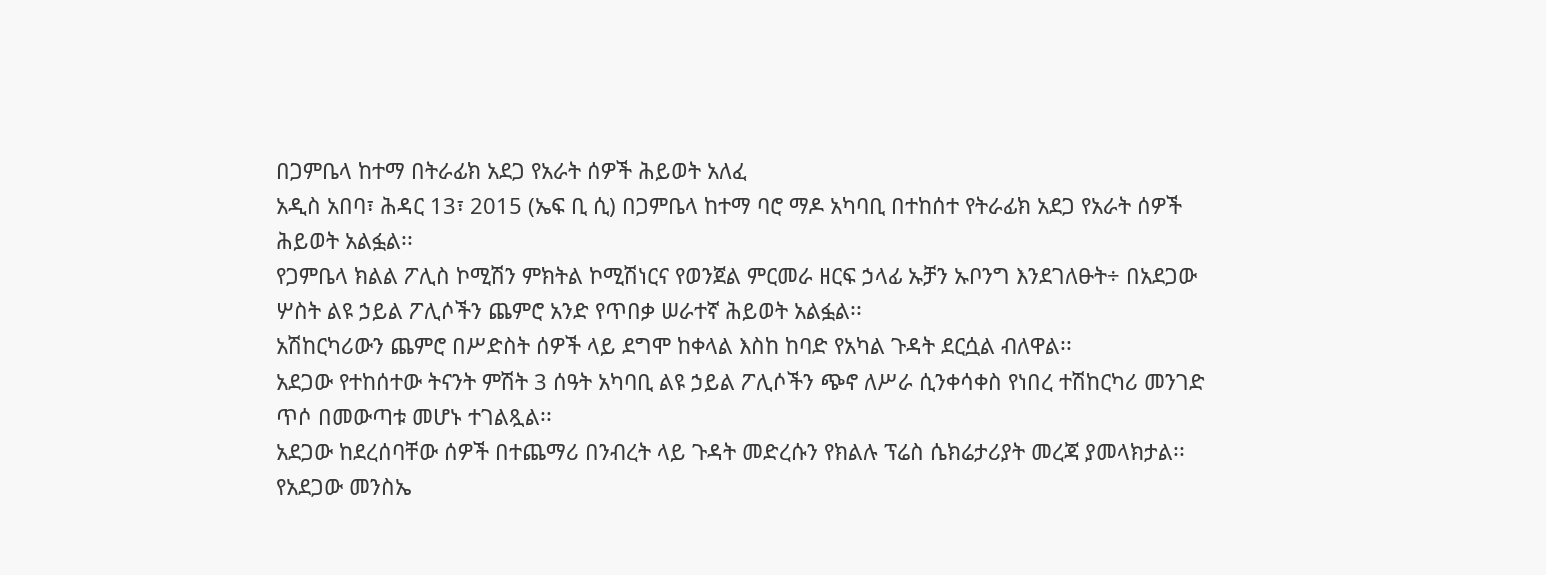በጋምቤላ ከተማ በትራፊክ አደጋ የአራት ሰዎች ሕይወት አለፈ
አዲስ አበባ፣ ሕዳር 13፣ 2015 (ኤፍ ቢ ሲ) በጋምቤላ ከተማ ባሮ ማዶ አካባቢ በተከሰተ የትራፊክ አደጋ የአራት ሰዎች ሕይወት አልፏል፡፡
የጋምቤላ ክልል ፖሊስ ኮሚሽን ምክትል ኮሚሽነርና የወንጀል ምርመራ ዘርፍ ኃላፊ ኡቻን ኡቦንግ እንደገለፁት÷ በአደጋው ሦስት ልዩ ኃይል ፖሊሶችን ጨምሮ አንድ የጥበቃ ሠራተኛ ሕይወት አልፏል፡፡
አሽከርካሪውን ጨምሮ በሥድስት ሰዎች ላይ ደግሞ ከቀላል እስከ ከባድ የአካል ጉዳት ደርሷል ብለዋል፡፡
አደጋው የተከሰተው ትናንት ምሽት 3 ሰዓት አካባቢ ልዩ ኃይል ፖሊሶችን ጭኖ ለሥራ ሲንቀሳቀስ የነበረ ተሽከርካሪ መንገድ ጥሶ በመውጣቱ መሆኑ ተገልጿል፡፡
አደጋው ከደረሰባቸው ሰዎች በተጨማሪ በንብረት ላይ ጉዳት መድረሱን የክልሉ ፕሬስ ሴክሬታሪያት መረጃ ያመላክታል፡፡
የአደጋው መንስኤ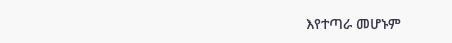እየተጣራ መሆኑም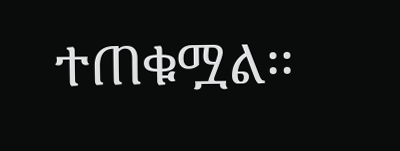ተጠቁሟል፡፡